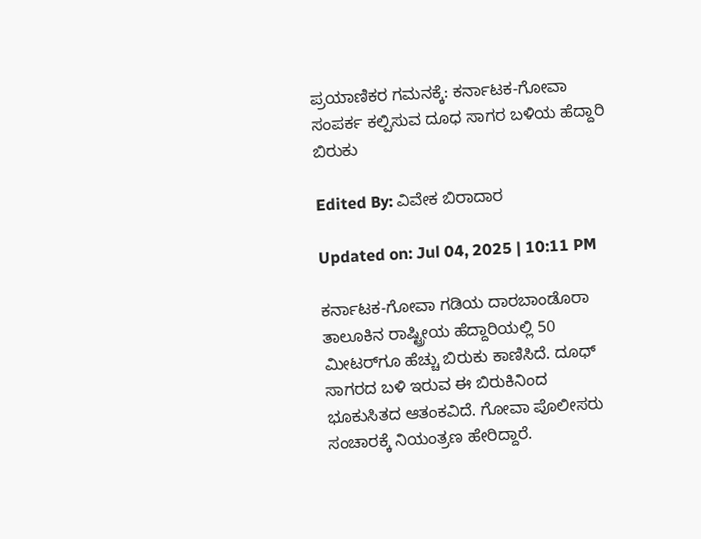ಪ್ರಯಾಣಿಕರ ಗಮನಕ್ಕೆ: ಕರ್ನಾಟಕ-ಗೋವಾ ಸಂಪರ್ಕ ಕಲ್ಪಿಸುವ ದೂಧ ಸಾಗರ ಬಳಿಯ ಹೆದ್ದಾರಿ ಬಿರುಕು

Edited By: ವಿವೇಕ ಬಿರಾದಾರ

Updated on: Jul 04, 2025 | 10:11 PM

ಕರ್ನಾಟಕ-ಗೋವಾ ಗಡಿಯ ದಾರಬಾಂಡೊರಾ ತಾಲೂಕಿನ ರಾಷ್ಟ್ರೀಯ ಹೆದ್ದಾರಿಯಲ್ಲಿ 50 ಮೀಟರ್‌ಗೂ ಹೆಚ್ಚು ಬಿರುಕು ಕಾಣಿಸಿದೆ. ದೂಧ್ ಸಾಗರದ ಬಳಿ ಇರುವ ಈ ಬಿರುಕಿನಿಂದ ಭೂಕುಸಿತದ ಆತಂಕವಿದೆ. ಗೋವಾ ಪೊಲೀಸರು ಸಂಚಾರಕ್ಕೆ ನಿಯಂತ್ರಣ ಹೇರಿದ್ದಾರೆ.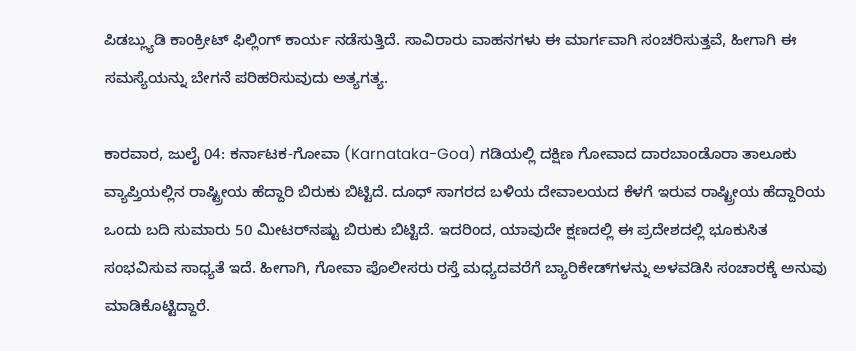ಪಿಡಬ್ಲ್ಯುಡಿ ಕಾಂಕ್ರೀಟ್ ಫಿಲ್ಲಿಂಗ್ ಕಾರ್ಯ ನಡೆಸುತ್ತಿದೆ. ಸಾವಿರಾರು ವಾಹನಗಳು ಈ ಮಾರ್ಗವಾಗಿ ಸಂಚರಿಸುತ್ತವೆ, ಹೀಗಾಗಿ ಈ ಸಮಸ್ಯೆಯನ್ನು ಬೇಗನೆ ಪರಿಹರಿಸುವುದು ಅತ್ಯಗತ್ಯ.

ಕಾರವಾರ, ಜುಲೈ 04: ಕರ್ನಾಟಕ-ಗೋವಾ (Karnataka-Goa) ಗಡಿಯಲ್ಲಿ ದಕ್ಷಿಣ ಗೋವಾದ ದಾರಬಾಂಡೊರಾ ತಾಲೂಕು ವ್ಯಾಪ್ತಿಯಲ್ಲಿನ ರಾಷ್ಟ್ರೀಯ ಹೆದ್ದಾರಿ ಬಿರುಕು ಬಿಟ್ಟಿದೆ. ದೂಧ್ ಸಾಗರದ‌ ಬಳಿಯ ದೇವಾಲಯದ ಕೆಳಗೆ ಇರುವ ರಾಷ್ಟ್ರೀಯ ಹೆದ್ದಾರಿಯ ಒಂದು‌ ಬದಿ ಸುಮಾರು 50 ಮೀಟರ್‌ನಷ್ಟು ಬಿರುಕು ಬಿಟ್ಟಿದೆ. ಇದರಿಂದ, ಯಾವುದೇ ಕ್ಷಣದಲ್ಲಿ ಈ ಪ್ರದೇಶದಲ್ಲಿ ಭೂಕುಸಿತ ಸಂಭವಿಸುವ ಸಾಧ್ಯತೆ ಇದೆ. ಹೀಗಾಗಿ, ಗೋವಾ ಪೊಲೀಸರು ರಸ್ತೆ ಮಧ್ಯದವರೆಗೆ ಬ್ಯಾರಿಕೇಡ್‌ಗಳನ್ನು ಅಳವಡಿಸಿ ಸಂಚಾರಕ್ಕೆ ಅನುವು ಮಾಡಿಕೊಟ್ಟಿದ್ದಾರೆ.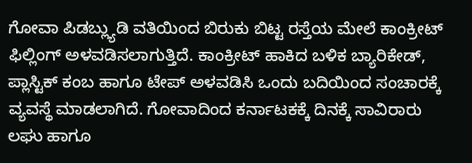ಗೋವಾ ಪಿಡಬ್ಲ್ಯುಡಿ ವತಿಯಿಂದ ಬಿರುಕು ಬಿಟ್ಟ ರಸ್ತೆಯ ಮೇಲೆ ಕಾಂಕ್ರೀಟ್ ಫಿಲ್ಲಿಂಗ್ ಅಳವಡಿಸಲಾಗುತ್ತಿದೆ. ಕಾಂಕ್ರೀಟ್ ಹಾಕಿದ ಬಳಿಕ ಬ್ಯಾರಿಕೇಡ್, ಪ್ಲಾಸ್ಟಿಕ್ ಕಂಬ ಹಾಗೂ ಟೇಪ್ ಅಳವಡಿಸಿ ಒಂದು ಬದಿಯಿಂದ ಸಂಚಾರಕ್ಕೆ ವ್ಯವಸ್ಥೆ ಮಾಡಲಾಗಿದೆ. ಗೋವಾದಿಂದ ಕರ್ನಾಟಕಕ್ಕೆ ದಿನಕ್ಕೆ ಸಾವಿರಾರು ಲಘು ಹಾಗೂ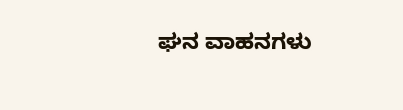ಘನ ವಾಹನಗಳು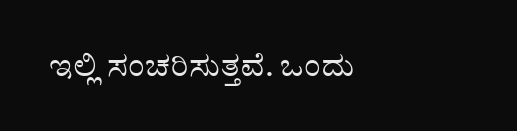ಇಲ್ಲಿ ಸಂಚರಿಸುತ್ತವೆ. ಒಂದು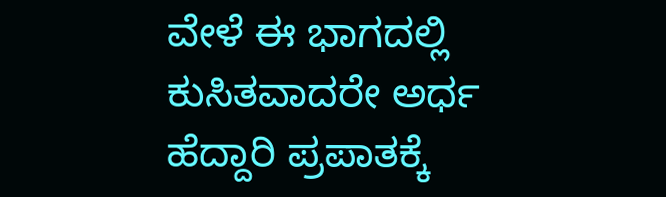ವೇಳೆ ಈ ಭಾಗದಲ್ಲಿ ಕುಸಿತವಾದರೇ ಅರ್ಧ ಹೆದ್ದಾರಿ‌ ಪ್ರಪಾತಕ್ಕೆ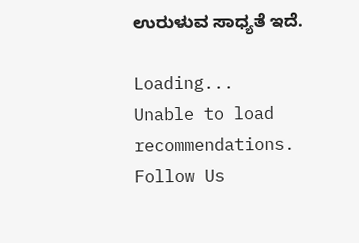ಉರುಳುವ ಸಾಧ್ಯತೆ ಇದೆ.

Loading...
Unable to load recommendations.
Follow Us